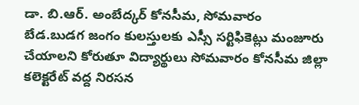డా. బి.ఆర్. అంబేద్కర్ కోనసీమ, సోమవారం
బేడ.బుడగ జంగం కులస్తులకు ఎస్సీ సర్టిఫికెట్లు మంజూరు చేయాలని కోరుతూ విద్యార్థులు సోమవారం కోనసీమ జిల్లా కలెక్టరేట్ వద్ద నిరసన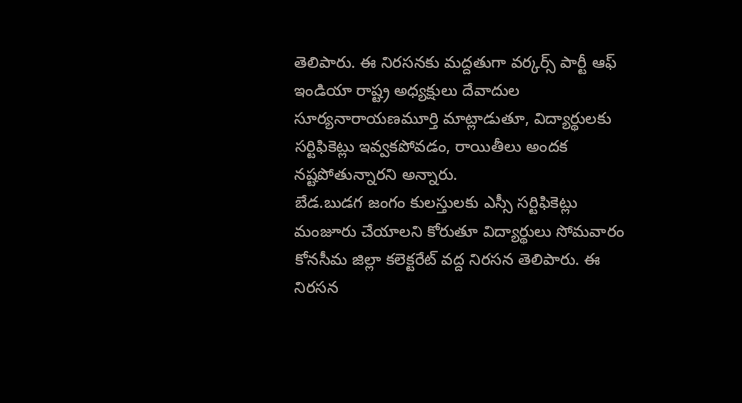తెలిపారు. ఈ నిరసనకు మద్దతుగా వర్కర్స్ పార్టీ ఆఫ్ ఇండియా రాష్ట్ర అధ్యక్షులు దేవాదుల సూర్యనారాయణమూర్తి మాట్లాడుతూ, విద్యార్థులకు సర్టిఫికెట్లు ఇవ్వకపోవడం, రాయితీలు అందక నష్టపోతున్నారని అన్నారు.
బేడ.బుడగ జంగం కులస్తులకు ఎస్సీ సర్టిఫికెట్లు మంజూరు చేయాలని కోరుతూ విద్యార్థులు సోమవారం కోనసీమ జిల్లా కలెక్టరేట్ వద్ద నిరసన తెలిపారు. ఈ నిరసన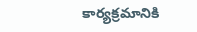కార్యక్రమానికి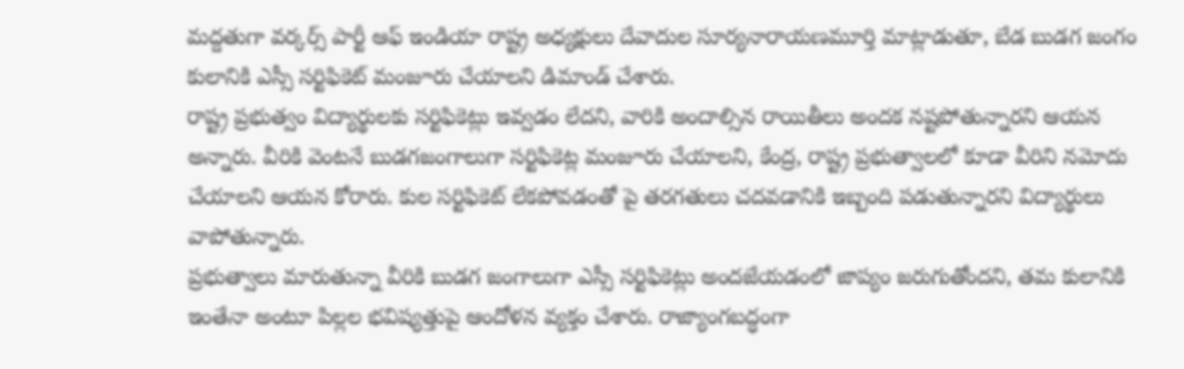మద్దతుగా వర్కర్స్ పార్టీ ఆఫ్ ఇండియా రాష్ట్ర అధ్యక్షులు దేవాదుల సూర్యనారాయణమూర్తి మాట్లాడుతూ, బేడ బుడగ జంగం కులానికి ఎస్సీ సర్టిఫికెట్ మంజూరు చేయాలని డిమాండ్ చేశారు.
రాష్ట్ర ప్రభుత్వం విద్యార్థులకు సర్టిఫికెట్లు ఇవ్వడం లేదని, వారికి అందాల్సిన రాయితీలు అందక నష్టపోతున్నారని ఆయన అన్నారు. వీరికి వెంటనే బుడగజంగాలుగా సర్టిఫికెట్ల మంజూరు చేయాలని, కేంద్ర, రాష్ట్ర ప్రభుత్వాలలో కూడా వీరిని నమోదు చేయాలని ఆయన కోరారు. కుల సర్టిఫికెట్ లేకపోవడంతో పై తరగతులు చదవడానికి ఇబ్బంది పడుతున్నారని విద్యార్థులు వాపోతున్నారు.
ప్రభుత్వాలు మారుతున్నా వీరికి బుడగ జంగాలుగా ఎస్సీ సర్టిఫికెట్లు అందజేయడంలో జాప్యం జరుగుతోందని, తమ కులానికి ఇంతేనా అంటూ పిల్లల భవిష్యత్తుపై ఆందోళన వ్యక్తం చేశారు. రాజ్యాంగబద్ధంగా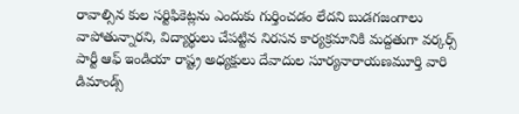రావాల్సిన కుల సర్టిఫికెట్లను ఎందుకు గుర్తించడం లేదని బుడగజంగాలు వాపోతున్నారని, విద్యార్థులు చేపట్టిన నిరసన కార్యక్రమానికి మద్దతుగా వర్కర్స్ పార్టీ ఆఫ్ ఇండియా రాష్ట్ర అధ్యక్షులు దేవాదుల సూర్యనారాయణమూర్తి వారి డిమాండ్స్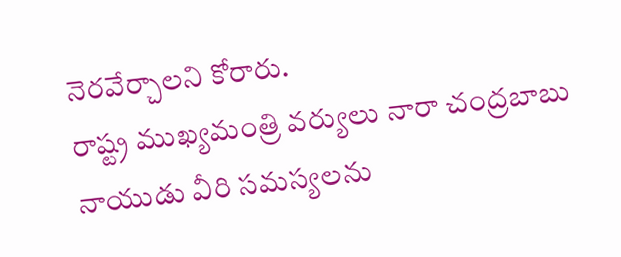నెరవేర్చాలని కోరారు.
రాష్ట్ర ముఖ్యమంత్రి వర్యులు నారా చంద్రబాబు నాయుడు వీరి సమస్యలను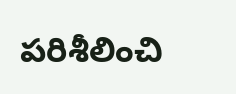పరిశీలించి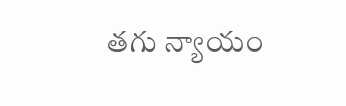తగు న్యాయం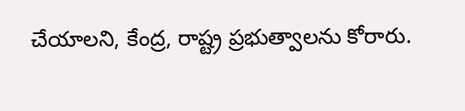చేయాలని, కేంద్ర, రాష్ట్ర ప్రభుత్వాలను కోరారు.